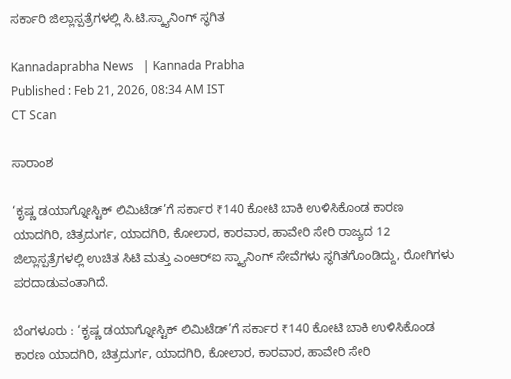ಸರ್ಕಾರಿ ಜಿಲ್ಲಾಸ್ಪತ್ರೆಗಳಲ್ಲಿ ಸಿ.ಟಿ.ಸ್ಕ್ಯಾನಿಂಗ್‌ ಸ್ಥಗಿತ

Kannadaprabha News   | Kannada Prabha
Published : Feb 21, 2026, 08:34 AM IST
CT Scan

ಸಾರಾಂಶ

‘ಕೃಷ್ಣ ಡಯಾಗ್ನೋಸ್ಟಿಕ್ ಲಿಮಿಟೆಡ್‌’ಗೆ ಸರ್ಕಾರ ₹140 ಕೋಟಿ ಬಾಕಿ ಉಳಿಸಿಕೊಂಡ ಕಾರಣ ಯಾದಗಿರಿ, ಚಿತ್ರದುರ್ಗ, ಯಾದಗಿರಿ, ಕೋಲಾರ, ಕಾರವಾರ, ಹಾವೇರಿ ಸೇರಿ ರಾಜ್ಯದ 12 ಜಿಲ್ಲಾಸ್ಪತ್ರೆಗಳಲ್ಲಿ ಉಚಿತ ಸಿಟಿ ಮತ್ತು ಎಂಆರ್‌ಐ ಸ್ಕ್ಯಾನಿಂಗ್ ಸೇವೆಗಳು ಸ್ಥಗಿತಗೊಂಡಿದ್ದು, ರೋಗಿಗಳು ಪರದಾಡುವಂತಾಗಿದೆ.

ಬೆಂಗಳೂರು : ‘ಕೃಷ್ಣ ಡಯಾಗ್ನೋಸ್ಟಿಕ್ ಲಿಮಿಟೆಡ್‌’ಗೆ ಸರ್ಕಾರ ₹140 ಕೋಟಿ ಬಾಕಿ ಉಳಿಸಿಕೊಂಡ ಕಾರಣ ಯಾದಗಿರಿ, ಚಿತ್ರದುರ್ಗ, ಯಾದಗಿರಿ, ಕೋಲಾರ, ಕಾರವಾರ, ಹಾವೇರಿ ಸೇರಿ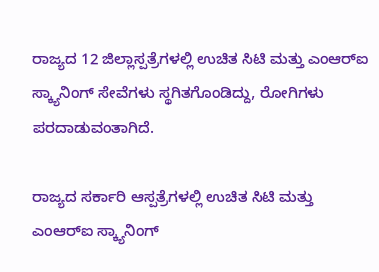ರಾಜ್ಯದ 12 ಜಿಲ್ಲಾಸ್ಪತ್ರೆಗಳಲ್ಲಿ ಉಚಿತ ಸಿಟಿ ಮತ್ತು ಎಂಆರ್‌ಐ ಸ್ಕ್ಯಾನಿಂಗ್ ಸೇವೆಗಳು ಸ್ಥಗಿತಗೊಂಡಿದ್ದು, ರೋಗಿಗಳು ಪರದಾಡುವಂತಾಗಿದೆ.

ರಾಜ್ಯದ ಸರ್ಕಾರಿ ಆಸ್ಪತ್ರೆಗಳಲ್ಲಿ ಉಚಿತ ಸಿಟಿ ಮತ್ತು ಎಂಆರ್‌ಐ ಸ್ಕ್ಯಾನಿಂಗ್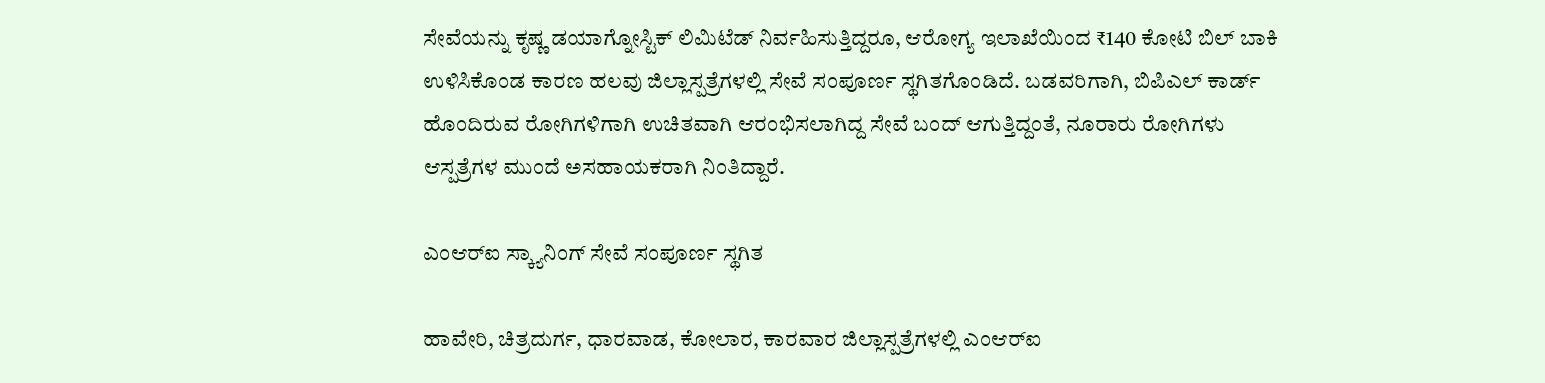ಸೇವೆಯನ್ನು ಕೃಷ್ಣ ಡಯಾಗ್ನೋಸ್ಟಿಕ್ ಲಿಮಿಟೆಡ್ ನಿರ್ವಹಿಸುತ್ತಿದ್ದರೂ, ಆರೋಗ್ಯ ಇಲಾಖೆಯಿಂದ ₹140 ಕೋಟಿ ಬಿಲ್ ಬಾಕಿ ಉಳಿಸಿಕೊಂಡ ಕಾರಣ ಹಲವು ಜಿಲ್ಲಾಸ್ಪತ್ರೆಗಳಲ್ಲಿ ಸೇವೆ ಸಂಪೂರ್ಣ ಸ್ಥಗಿತಗೊಂಡಿದೆ. ಬಡವರಿಗಾಗಿ, ಬಿಪಿಎಲ್‌ ಕಾರ್ಡ್ ಹೊಂದಿರುವ ರೋಗಿಗಳಿಗಾಗಿ ಉಚಿತವಾಗಿ ಆರಂಭಿಸಲಾಗಿದ್ದ ಸೇವೆ ಬಂದ್ ಆಗುತ್ತಿದ್ದಂತೆ, ನೂರಾರು ರೋಗಿಗಳು ಆಸ್ಪತ್ರೆಗಳ ಮುಂದೆ ಅಸಹಾಯಕರಾಗಿ ನಿಂತಿದ್ದಾರೆ.

ಎಂಆರ್‌ಐ ಸ್ಕ್ಯಾನಿಂಗ್ ಸೇವೆ ಸಂಪೂರ್ಣ ಸ್ಥಗಿತ

ಹಾವೇರಿ, ಚಿತ್ರದುರ್ಗ, ಧಾರವಾಡ, ಕೋಲಾರ, ಕಾರವಾರ ಜಿಲ್ಲಾಸ್ಪತ್ರೆಗಳಲ್ಲಿ ಎಂಆರ್‌ಐ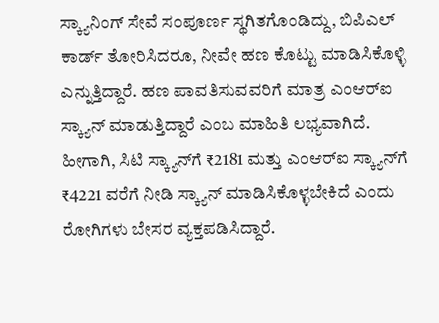ಸ್ಕ್ಯಾನಿಂಗ್ ಸೇವೆ ಸಂಪೂರ್ಣ ಸ್ಥಗಿತಗೊಂಡಿದ್ದು, ಬಿಪಿಎಲ್‌ ಕಾರ್ಡ್ ತೋರಿಸಿದರೂ, ನೀವೇ ಹಣ ಕೊಟ್ಟು ಮಾಡಿಸಿಕೊಳ್ಳಿ ಎನ್ನುತ್ತಿದ್ದಾರೆ. ಹಣ ಪಾವತಿಸುವವರಿಗೆ ಮಾತ್ರ ಎಂಆರ್‌ಐ ಸ್ಕ್ಯಾನ್ ಮಾಡುತ್ತಿದ್ದಾರೆ ಎಂಬ ಮಾಹಿತಿ ಲಭ್ಯವಾಗಿದೆ. ಹೀಗಾಗಿ, ಸಿಟಿ ಸ್ಕ್ಯಾನ್‌ಗೆ ₹2181 ಮತ್ತು ಎಂಆರ್‌ಐ ಸ್ಕ್ಯಾನ್‌ಗೆ ₹4221 ವರೆಗೆ ನೀಡಿ ಸ್ಕ್ಯಾನ್ ಮಾಡಿಸಿಕೊಳ್ಳಬೇಕಿದೆ ಎಂದು ರೋಗಿಗಳು ಬೇಸರ ವ್ಯಕ್ತಪಡಿಸಿದ್ದಾರೆ.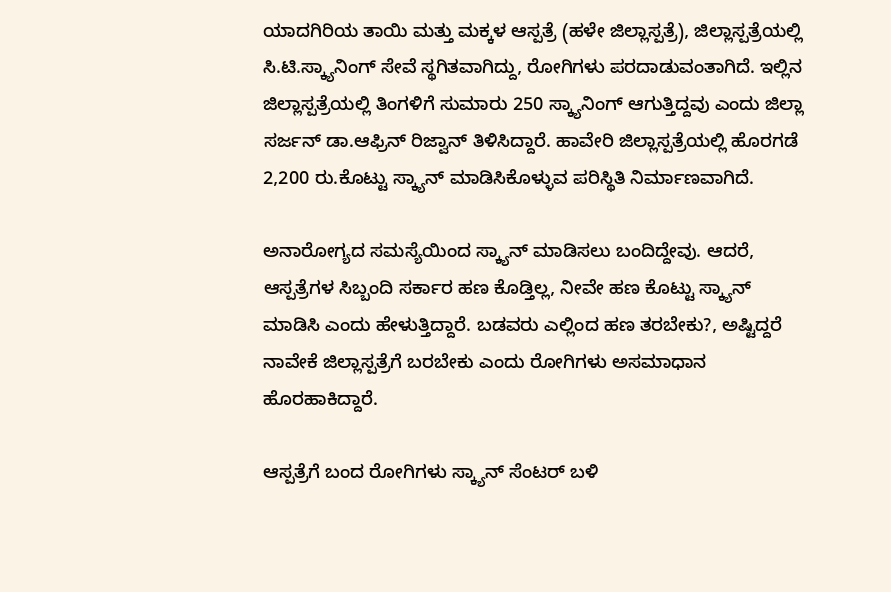ಯಾದಗಿರಿಯ ತಾಯಿ ಮತ್ತು ಮಕ್ಕಳ ಆಸ್ಪತ್ರೆ (ಹಳೇ ಜಿಲ್ಲಾಸ್ಪತ್ರೆ), ಜಿಲ್ಲಾಸ್ಪತ್ರೆಯಲ್ಲಿ ಸಿ.ಟಿ.ಸ್ಕ್ಯಾನಿಂಗ್ ಸೇವೆ ಸ್ಥಗಿತವಾಗಿದ್ದು, ರೋಗಿಗಳು ಪರದಾಡುವಂತಾಗಿದೆ. ಇಲ್ಲಿನ ಜಿಲ್ಲಾಸ್ಪತ್ರೆಯಲ್ಲಿ ತಿಂಗಳಿಗೆ ಸುಮಾರು 250 ಸ್ಕ್ಯಾನಿಂಗ್ ಆಗುತ್ತಿದ್ದವು ಎಂದು ಜಿಲ್ಲಾ ಸರ್ಜನ್ ಡಾ.ಆಫ್ರಿನ್ ರಿಜ್ವಾನ್‌ ತಿಳಿಸಿದ್ದಾರೆ. ಹಾವೇರಿ ಜಿಲ್ಲಾಸ್ಪತ್ರೆಯಲ್ಲಿ ಹೊರಗಡೆ 2,200 ರು.ಕೊಟ್ಟು ಸ್ಕ್ಯಾನ್ ಮಾಡಿಸಿಕೊಳ್ಳುವ ಪರಿಸ್ಥಿತಿ ನಿರ್ಮಾಣವಾಗಿದೆ.

ಅನಾರೋಗ್ಯದ ಸಮಸ್ಯೆಯಿಂದ ಸ್ಕ್ಯಾನ್‌ ಮಾಡಿಸಲು ಬಂದಿದ್ದೇವು. ಆದರೆ, ಆಸ್ಪತ್ರೆಗಳ ಸಿಬ್ಬಂದಿ ಸರ್ಕಾರ ಹಣ ಕೊಡ್ತಿಲ್ಲ, ನೀವೇ ಹಣ ಕೊಟ್ಟು ಸ್ಕ್ಯಾನ್‌ ಮಾಡಿಸಿ ಎಂದು ಹೇಳುತ್ತಿದ್ದಾರೆ. ಬಡವರು ಎಲ್ಲಿಂದ ಹಣ ತರಬೇಕು?, ಅಷ್ಟಿದ್ದರೆ ನಾವೇಕೆ ಜಿಲ್ಲಾಸ್ಪತ್ರೆಗೆ ಬರಬೇಕು ಎಂದು ರೋಗಿಗಳು ಅಸಮಾಧಾನ ಹೊರಹಾಕಿದ್ದಾರೆ.

ಆಸ್ಪತ್ರೆಗೆ ಬಂದ ರೋಗಿಗಳು ಸ್ಕ್ಯಾನ್‌ ಸೆಂಟರ್ ಬಳಿ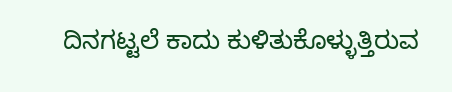ದಿನಗಟ್ಟಲೆ ಕಾದು ಕುಳಿತುಕೊಳ್ಳುತ್ತಿರುವ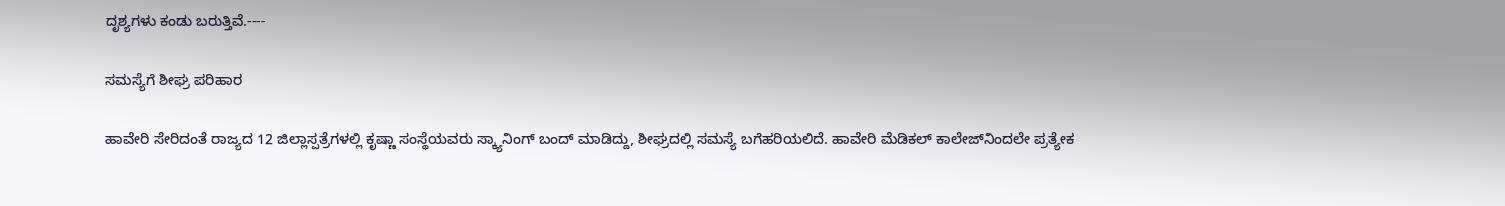ದೃಶ್ಯಗಳು ಕಂಡು ಬರುತ್ತಿವೆ.----

ಸಮಸ್ಯೆಗೆ ಶೀಘ್ರ ಪರಿಹಾರ

ಹಾವೇರಿ ಸೇರಿದಂತೆ ರಾಜ್ಯದ 12 ಜಿಲ್ಲಾಸ್ಪತ್ರೆಗಳಲ್ಲಿ ಕೃಷ್ಣಾ ಸಂಸ್ಥೆಯವರು ಸ್ಕ್ಯಾನಿಂಗ್ ಬಂದ್ ಮಾಡಿದ್ದು, ಶೀಘ್ರದಲ್ಲಿ ಸಮಸ್ಯೆ ಬಗೆಹರಿಯಲಿದೆ. ಹಾವೇರಿ ಮೆಡಿಕಲ್ ಕಾಲೇಜ್‌ನಿಂದಲೇ ಪ್ರತ್ಯೇಕ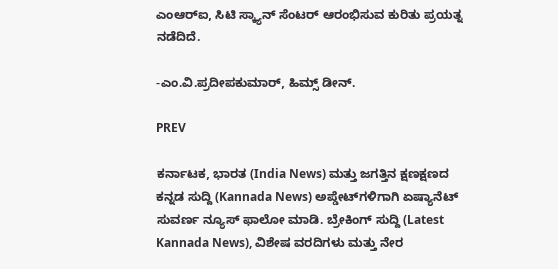ಎಂಆರ್‌ಐ, ಸಿಟಿ ಸ್ಕ್ಯಾನ್‌ ಸೆಂಟರ್ ಆರಂಭಿಸುವ ಕುರಿತು ಪ್ರಯತ್ನ ನಡೆದಿದೆ.

-ಎಂ.ವಿ.ಪ್ರದೀಪಕುಮಾರ್, ಹಿಮ್ಸ್ ಡೀನ್.

PREV

ಕರ್ನಾಟಕ, ಭಾರತ (India News) ಮತ್ತು ಜಗತ್ತಿನ ಕ್ಷಣಕ್ಷಣದ ಕನ್ನಡ ಸುದ್ದಿ (Kannada News) ಅಪ್ಡೇಟ್‌ಗಳಿಗಾಗಿ ಏಷ್ಯಾನೆಟ್ ಸುವರ್ಣ ನ್ಯೂಸ್‌ ಫಾಲೋ ಮಾಡಿ. ಬ್ರೇಕಿಂಗ್ ಸುದ್ದಿ (Latest Kannada News), ವಿಶೇಷ ವರದಿಗಳು ಮತ್ತು ನೇರ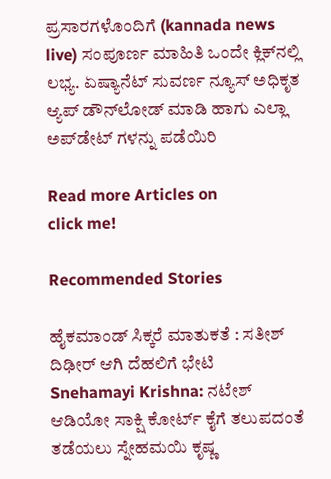ಪ್ರಸಾರಗಳೊಂದಿಗೆ (kannada news live) ಸಂಪೂರ್ಣ ಮಾಹಿತಿ ಒಂದೇ ಕ್ಲಿಕ್‌ನಲ್ಲಿ ಲಭ್ಯ. ಏಷ್ಯಾನೆಟ್ ಸುವರ್ಣ ನ್ಯೂಸ್ ಅಧಿಕೃತ ಆ್ಯಪ್ ಡೌನ್‌ಲೋಡ್ ಮಾಡಿ ಹಾಗು ಎಲ್ಲಾ ಅಪ್‌ಡೇಟ್ ಗಳನ್ನು ಪಡೆಯಿರಿ

Read more Articles on
click me!

Recommended Stories

ಹೈಕಮಾಂಡ್‌ ಸಿಕ್ಕರೆ ಮಾತುಕತೆ : ಸತೀಶ್‌ ದಿಢೀರ್‌ ಆಗಿ ದೆಹಲಿಗೆ ಭೇಟಿ
Snehamayi Krishna: ನಟೇಶ್ ಆಡಿಯೋ ಸಾಕ್ಷಿ ಕೋರ್ಟ್ ಕೈಗೆ ತಲುಪದಂತೆ ತಡೆಯಲು ಸ್ನೇಹಮಯಿ ಕೃಷ್ಣ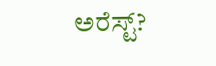ಅರೆಸ್ಟ್?